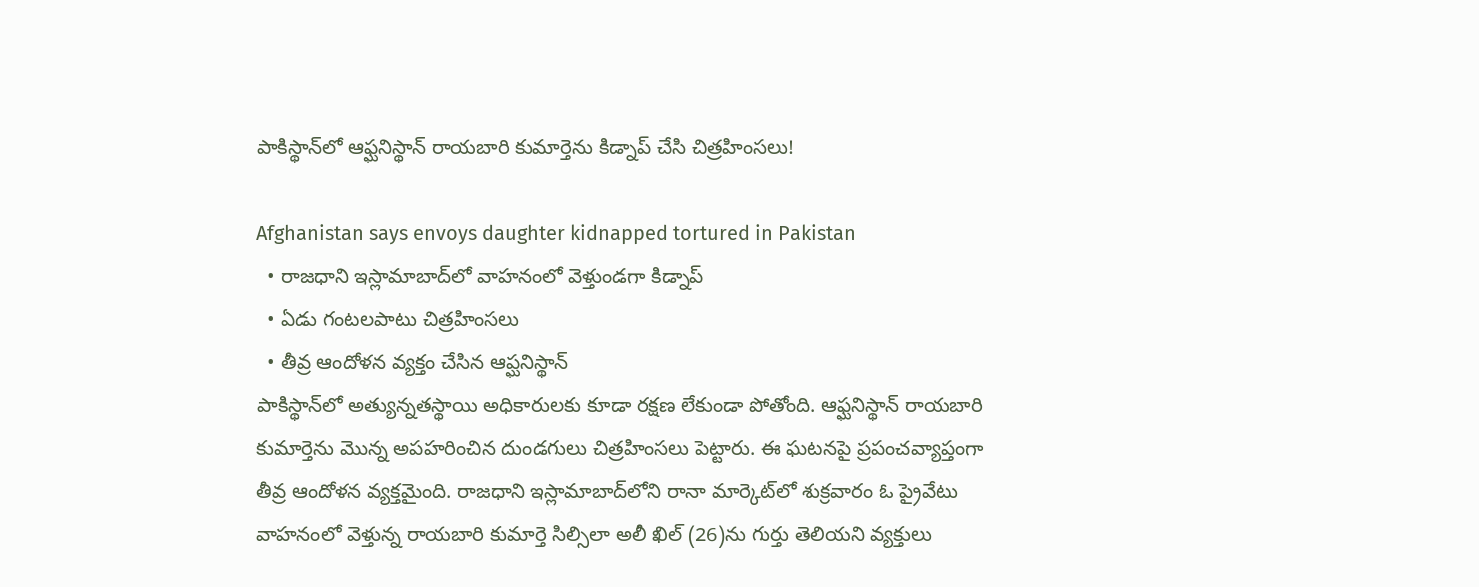పాకిస్థాన్‌లో ఆఫ్ఘనిస్థాన్ రాయబారి కుమార్తెను కిడ్నాప్ చేసి చిత్రహింసలు!

Afghanistan says envoys daughter kidnapped tortured in Pakistan
  • రాజధాని ఇస్లామాబాద్‌లో వాహనంలో వెళ్తుండగా కిడ్నాప్
  • ఏడు గంటలపాటు చిత్రహింసలు
  • తీవ్ర ఆందోళన వ్యక్తం చేసిన ఆప్ఘనిస్థాన్
పాకిస్థాన్‌లో అత్యున్నతస్థాయి అధికారులకు కూడా రక్షణ లేకుండా పోతోంది. ఆఫ్ఘనిస్థాన్ రాయబారి కుమార్తెను మొన్న అపహరించిన దుండగులు చిత్రహింసలు పెట్టారు. ఈ ఘటనపై ప్రపంచవ్యాప్తంగా తీవ్ర ఆందోళన వ్యక్తమైంది. రాజధాని ఇస్లామాబాద్‌లోని రానా మార్కెట్‌లో శుక్రవారం ఓ ప్రైవేటు వాహనంలో వెళ్తున్న రాయబారి కుమార్తె సిల్సిలా అలీ ఖిల్ (26)ను గుర్తు తెలియని వ్యక్తులు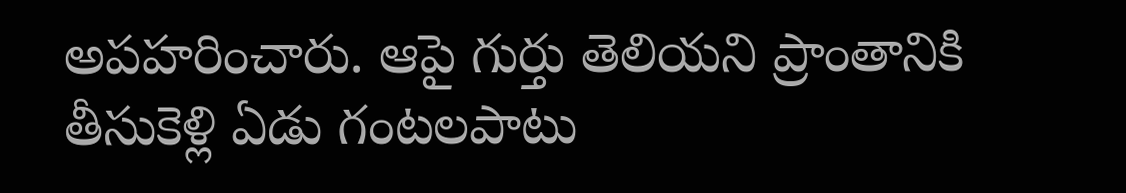అపహరించారు. ఆపై గుర్తు తెలియని ప్రాంతానికి తీసుకెళ్లి ఏడు గంటలపాటు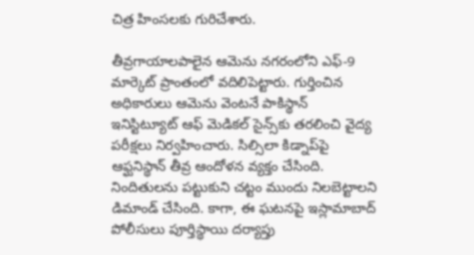చిత్ర హింసలకు గురిచేశారు.

తీవ్రగాయాలపాలైన ఆమెను నగరంలోని ఎఫ్-9 మార్కెట్ ప్రాంతంలో వదిలిపెట్టారు. గుర్తించిన అధికారులు ఆమెను వెంటనే పాకిస్థాన్ ఇనిస్టిట్యూట్ ఆఫ్ మెడికల్ సైన్స్‌కు తరలించి వైద్య పరీక్షలు నిర్వహించారు. సిల్సిలా కిడ్నాప్‌పై ఆఫ్ఘనిస్థాన్ తీవ్ర ఆందోళన వ్యక్తం చేసింది. నిందితులను పట్టుకుని చట్టం ముందు నిలబెట్టాలని డిమాండ్ చేసింది. కాగా, ఈ ఘటనపై ఇస్లామాబాద్ పోలీసులు పూర్తిస్థాయి దర్యాప్తు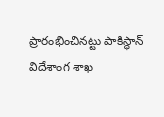ప్రారంభించినట్టు పాకిస్థాన్ విదేశాంగ శాఖ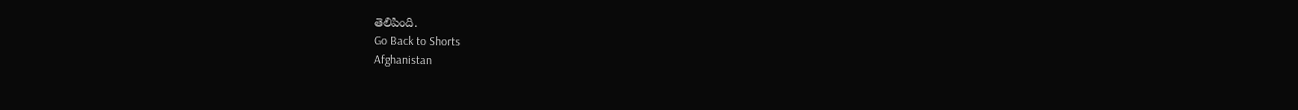తెలిపింది.
Go Back to Shorts
Afghanistan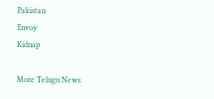Pakistan
Envoy
Kidnap

More Telugu News